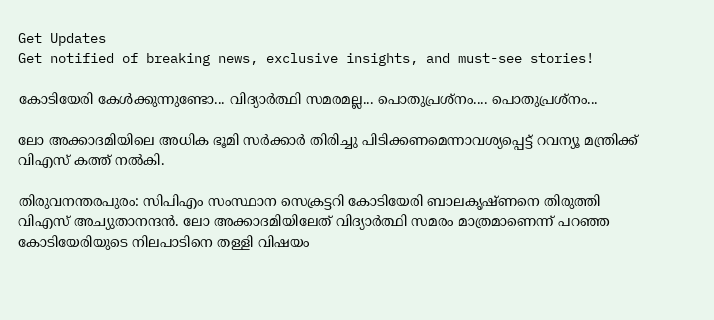Get Updates
Get notified of breaking news, exclusive insights, and must-see stories!

കോടിയേരി കേള്‍ക്കുന്നുണ്ടോ... വിദ്യാര്‍ത്ഥി സമരമല്ല... പൊതുപ്രശ്‌നം.... പൊതുപ്രശ്‌നം...

ലോ അക്കാദമിയിലെ അധിക ഭൂമി സര്‍ക്കാര്‍ തിരിച്ചു പിടിക്കണമെന്നാവശ്യപ്പെട്ട് റവന്യൂ മന്ത്രിക്ക് വിഎസ് കത്ത് നല്‍കി.

തിരുവനന്തരപുരം: സിപിഎം സംസ്ഥാന സെക്രട്ടറി കോടിയേരി ബാലകൃഷ്ണനെ തിരുത്തി വിഎസ് അച്യുതാനന്ദന്‍. ലോ അക്കാദമിയിലേത് വിദ്യാര്‍ത്ഥി സമരം മാത്രമാണെന്ന് പറഞ്ഞ കോടിയേരിയുടെ നിലപാടിനെ തള്ളി വിഷയം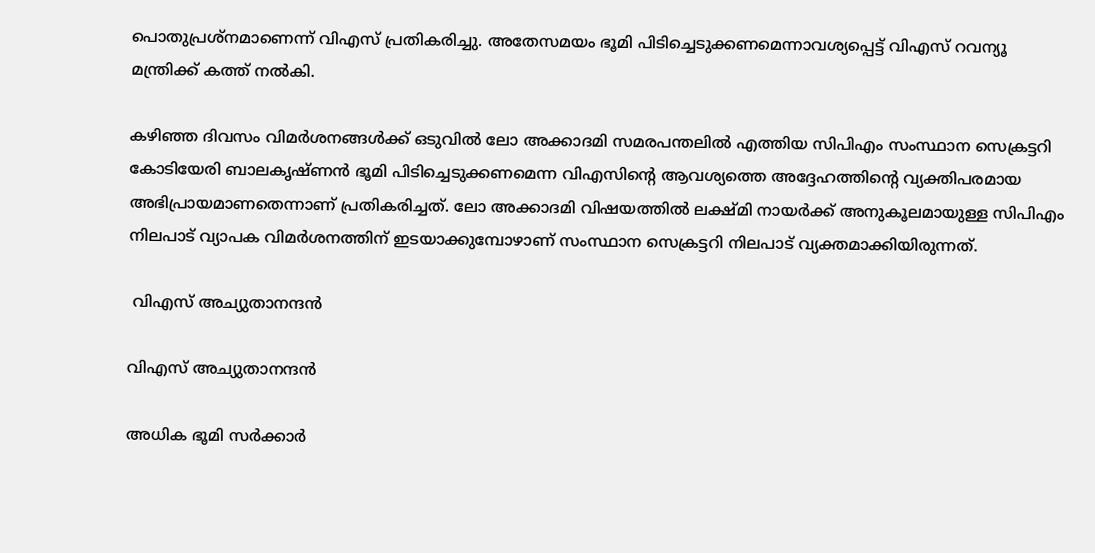പൊതുപ്രശ്‌നമാണെന്ന് വിഎസ് പ്രതികരിച്ചു. അതേസമയം ഭൂമി പിടിച്ചെടുക്കണമെന്നാവശ്യപ്പെട്ട് വിഎസ് റവന്യൂ മന്ത്രിക്ക് കത്ത് നല്‍കി.

കഴിഞ്ഞ ദിവസം വിമര്‍ശനങ്ങള്‍ക്ക് ഒടുവില്‍ ലോ അക്കാദമി സമരപന്തലില്‍ എത്തിയ സിപിഎം സംസ്ഥാന സെക്രട്ടറി കോടിയേരി ബാലകൃഷ്ണന്‍ ഭൂമി പിടിച്ചെടുക്കണമെന്ന വിഎസിന്റെ ആവശ്യത്തെ അദ്ദേഹത്തിന്റെ വ്യക്തിപരമായ അഭിപ്രായമാണതെന്നാണ് പ്രതികരിച്ചത്. ലോ അക്കാദമി വിഷയത്തില്‍ ലക്ഷ്മി നായര്‍ക്ക് അനുകൂലമായുള്ള സിപിഎം നിലപാട് വ്യാപക വിമര്‍ശനത്തിന് ഇടയാക്കുമ്പോഴാണ് സംസ്ഥാന സെക്രട്ടറി നിലപാട് വ്യക്തമാക്കിയിരുന്നത്.

 വിഎസ് അച്യുതാനന്ദന്‍

വിഎസ് അച്യുതാനന്ദന്‍

അധിക ഭൂമി സര്‍ക്കാര്‍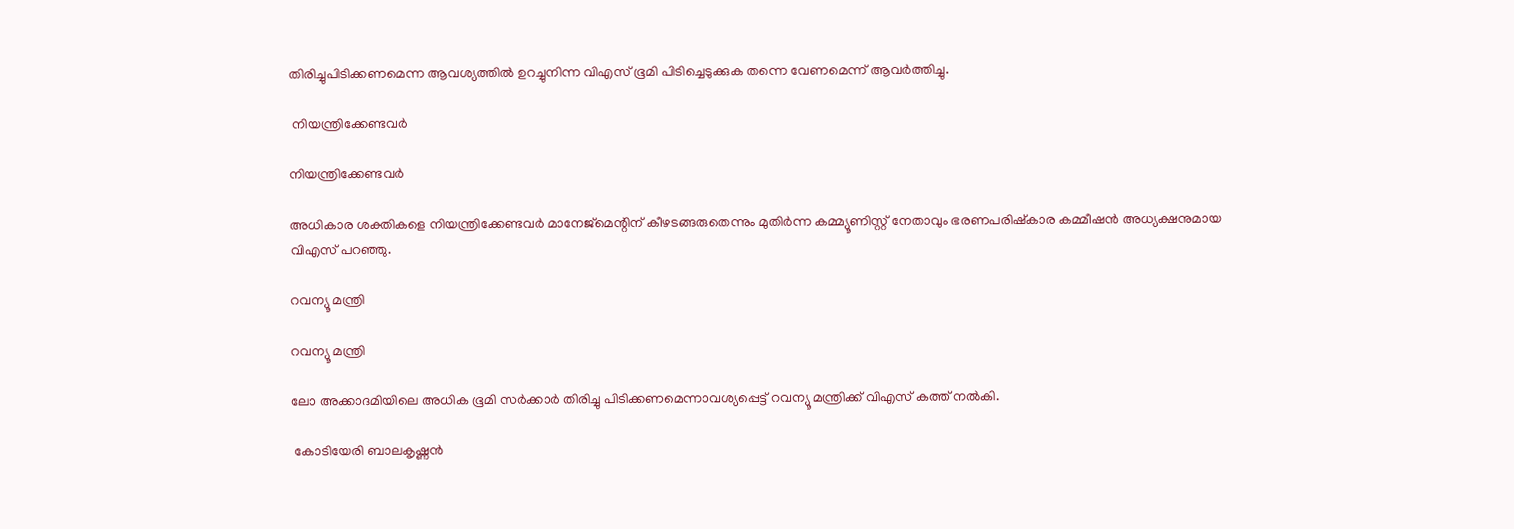തിരിച്ചുപിടിക്കണമെന്ന ആവശ്യത്തില്‍ ഉറച്ചുനിന്ന വിഎസ് ഭൂമി പിടിച്ചെടുക്കുക തന്നെ വേണമെന്ന് ആവര്‍ത്തിച്ചു.

 നിയന്ത്രിക്കേണ്ടവര്‍

നിയന്ത്രിക്കേണ്ടവര്‍

അധികാര ശക്തികളെ നിയന്ത്രിക്കേണ്ടവര്‍ മാനേജ്‌മെന്റിന് കീഴടങ്ങരുതെന്നും മുതിര്‍ന്ന കമ്മ്യൂണിസ്റ്റ് നേതാവും ഭരണപരിഷ്‌കാര കമ്മീഷന്‍ അധ്യക്ഷനുമായ വിഎസ് പറഞ്ഞു.

റവന്യൂ മന്ത്രി

റവന്യൂ മന്ത്രി

ലോ അക്കാദമിയിലെ അധിക ഭൂമി സര്‍ക്കാര്‍ തിരിച്ചു പിടിക്കണമെന്നാവശ്യപ്പെട്ട് റവന്യൂ മന്ത്രിക്ക് വിഎസ് കത്ത് നല്‍കി.

 കോടിയേരി ബാലകൃഷ്ണന്‍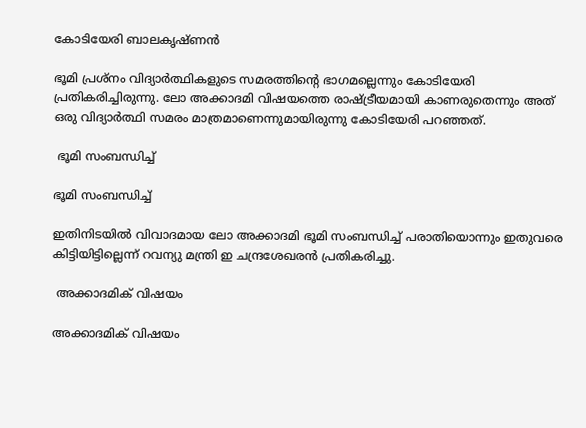കോടിയേരി ബാലകൃഷ്ണന്‍

ഭൂമി പ്രശ്‌നം വിദ്യാര്‍ത്ഥികളുടെ സമരത്തിന്റെ ഭാഗമല്ലെന്നും കോടിയേരി പ്രതികരിച്ചിരുന്നു. ലോ അക്കാദമി വിഷയത്തെ രാഷ്ട്രീയമായി കാണരുതെന്നും അത് ഒരു വിദ്യാര്‍ത്ഥി സമരം മാത്രമാണെന്നുമായിരുന്നു കോടിയേരി പറഞ്ഞത്.

 ഭൂമി സംബന്ധിച്ച്

ഭൂമി സംബന്ധിച്ച്

ഇതിനിടയില്‍ വിവാദമായ ലോ അക്കാദമി ഭൂമി സംബന്ധിച്ച് പരാതിയൊന്നും ഇതുവരെ കിട്ടിയിട്ടില്ലെന്ന് റവന്യു മന്ത്രി ഇ ചന്ദ്രശേഖരന്‍ പ്രതികരിച്ചു.

 അക്കാദമിക് വിഷയം

അക്കാദമിക് വിഷയം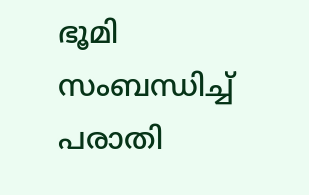ഭൂമി സംബന്ധിച്ച് പരാതി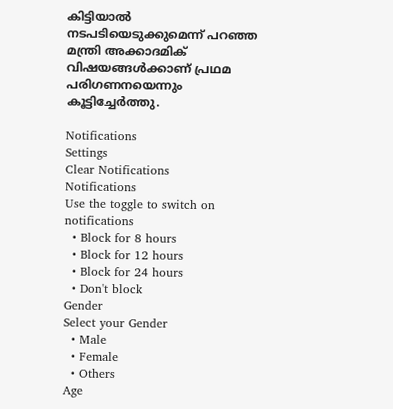കിട്ടിയാല്‍ നടപടിയെടുക്കുമെന്ന് പറഞ്ഞ മന്ത്രി അക്കാദമിക് വിഷയങ്ങള്‍ക്കാണ് പ്രഥമ പരിഗണനയെന്നും കൂട്ടിച്ചേര്‍ത്തു.

Notifications
Settings
Clear Notifications
Notifications
Use the toggle to switch on notifications
  • Block for 8 hours
  • Block for 12 hours
  • Block for 24 hours
  • Don't block
Gender
Select your Gender
  • Male
  • Female
  • Others
Age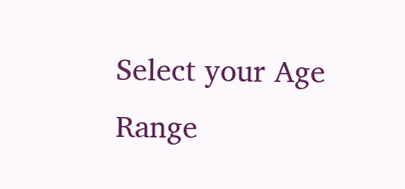Select your Age Range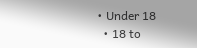• Under 18
  • 18 to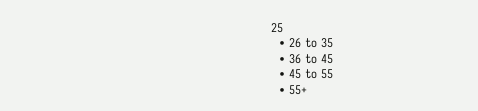25
  • 26 to 35
  • 36 to 45
  • 45 to 55
  • 55+